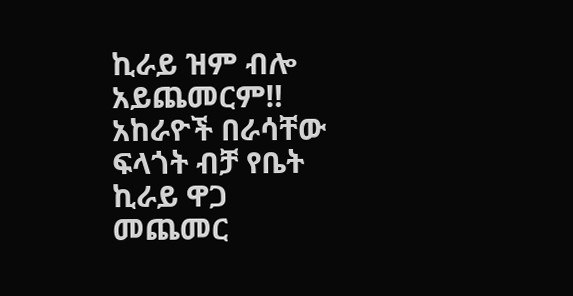ኪራይ ዝም ብሎ አይጨመርም‼
አከራዮች በራሳቸው ፍላጎት ብቻ የቤት ኪራይ ዋጋ መጨመር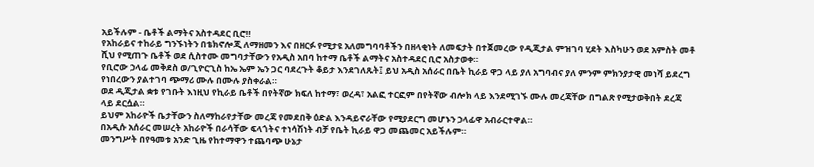አይችሉም - ቤቶች ልማትና አስተዳደር ቢሮ‼
የአከራይና ተከራይ ግንኙነትን በቴክኖሎጂ ለማዘመን እና በዘርፉ የሚታዩ አለመግባባቶችን በዘላቂነት ለመፍታት በተጀመረው የዲጂታል ምዝገባ ሂደት እስካሁን ወደ አምስት መቶ ሺህ የሚጠጉ ቤቶች ወደ ሲስተሙ መግባታቸውን የአዲስ አበባ ከተማ ቤቶች ልማትና አስተዳደር ቢሮ አስታወቀ።
የቢሮው ኃላፊ መቅደስ ወ/ጊዮርጊስ ከኤ ኤም ኤን ጋር ባደረጉት ቆይታ እንደገለጹት፤ ይህ አዲስ አሰራር በቤት ኪራይ ዋጋ ላይ ያለ አግባብና ያለ ምንም ምክንያታዊ መነሻ ይደረግ የነበረውን ያልተገባ ጭማሪ ሙሉ በሙሉ ያስቀራል።
ወደ ዲጂታል ቋቱ የገቡት እነዚህ የኪራይ ቤቶች በየትኛው ክፍለ ከተማ፣ ወረዳ፣ አልፎ ተርፎም በየትኛው ብሎክ ላይ እንደሚገኙ ሙሉ መረጃቸው በግልጽ የሚታወቅበት ደረጃ ላይ ደርሷል።
ይህም አከራዮች ቤታቸውን ስለማከራየታቸው መረጃ የመደበቅ ዕድል እንዳይኖራቸው የሚያደርግ መሆኑን ኃላፊዋ አብራርተዋል።
በአዲሱ አሰራር መሠረት አከራዮች በራሳቸው ፍላጎትና ተነሳሽነት ብቻ የቤት ኪራይ ዋጋ መጨመር አይችሉም።
መንግሥት በየዓመቱ አንድ ጊዜ የከተማዋን ተጨባጭ ሁኔታ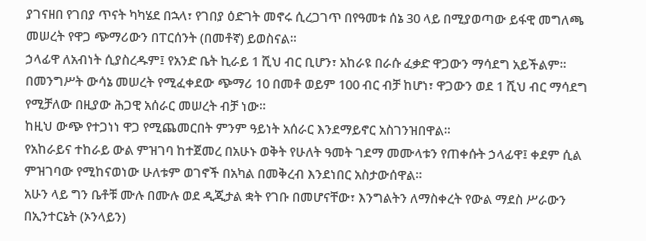ያገናዘበ የገበያ ጥናት ካካሄደ በኋላ፣ የገበያ ዕድገት መኖሩ ሲረጋገጥ በየዓመቱ ሰኔ 30 ላይ በሚያወጣው ይፋዊ መግለጫ መሠረት የዋጋ ጭማሪውን በፐርሰንት (በመቶኛ) ይወስናል።
ኃላፊዋ ለአብነት ሲያስረዱም፤ የአንድ ቤት ኪራይ 1 ሺህ ብር ቢሆን፣ አከራዩ በራሱ ፈቃድ ዋጋውን ማሳደግ አይችልም።
በመንግሥት ውሳኔ መሠረት የሚፈቀደው ጭማሪ 10 በመቶ ወይም 100 ብር ብቻ ከሆነ፣ ዋጋውን ወደ 1 ሺህ ብር ማሳደግ የሚቻለው በዚያው ሕጋዊ አሰራር መሠረት ብቻ ነው።
ከዚህ ውጭ የተጋነነ ዋጋ የሚጨመርበት ምንም ዓይነት አሰራር እንደማይኖር አስገንዝበዋል።
የአከራይና ተከራይ ውል ምዝገባ ከተጀመረ በአሁኑ ወቅት የሁለት ዓመት ገደማ መሙላቱን የጠቀሱት ኃላፊዋ፤ ቀደም ሲል ምዝገባው የሚከናወነው ሁለቱም ወገኖች በአካል በመቅረብ እንደነበር አስታውሰዋል።
አሁን ላይ ግን ቤቶቹ ሙሉ በሙሉ ወደ ዲጂታል ቋት የገቡ በመሆናቸው፣ እንግልትን ለማስቀረት የውል ማደስ ሥራውን በኢንተርኔት (ኦንላይን)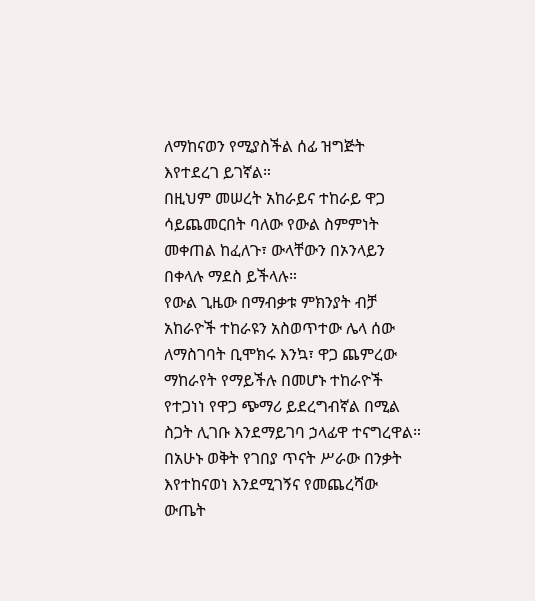ለማከናወን የሚያስችል ሰፊ ዝግጅት እየተደረገ ይገኛል።
በዚህም መሠረት አከራይና ተከራይ ዋጋ ሳይጨመርበት ባለው የውል ስምምነት መቀጠል ከፈለጉ፣ ውላቸውን በኦንላይን በቀላሉ ማደስ ይችላሉ።
የውል ጊዜው በማብቃቱ ምክንያት ብቻ አከራዮች ተከራዩን አስወጥተው ሌላ ሰው ለማስገባት ቢሞክሩ እንኳ፣ ዋጋ ጨምረው ማከራየት የማይችሉ በመሆኑ ተከራዮች የተጋነነ የዋጋ ጭማሪ ይደረግብኛል በሚል ስጋት ሊገቡ እንደማይገባ ኃላፊዋ ተናግረዋል።
በአሁኑ ወቅት የገበያ ጥናት ሥራው በንቃት እየተከናወነ እንደሚገኝና የመጨረሻው ውጤት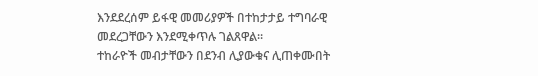እንደደረሰም ይፋዊ መመሪያዎች በተከታታይ ተግባራዊ መደረጋቸውን እንደሚቀጥሉ ገልጸዋል።
ተከራዮች መብታቸውን በደንብ ሊያውቁና ሊጠቀሙበት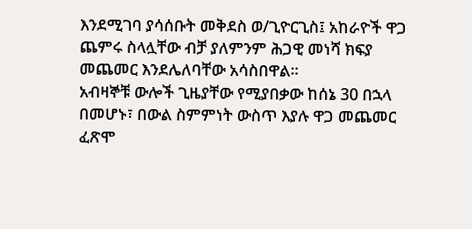እንደሚገባ ያሳሰቡት መቅደስ ወ/ጊዮርጊስ፤ አከራዮች ዋጋ ጨምሩ ስላሏቸው ብቻ ያለምንም ሕጋዊ መነሻ ክፍያ መጨመር እንደሌለባቸው አሳስበዋል።
አብዛኞቹ ውሎች ጊዜያቸው የሚያበቃው ከሰኔ 30 በኋላ በመሆኑ፣ በውል ስምምነት ውስጥ እያሉ ዋጋ መጨመር ፈጽሞ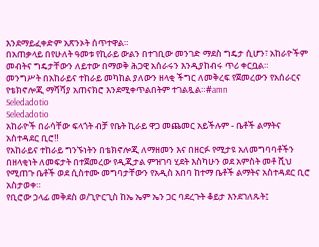እንደማይፈቀድም አጽንኦት ሰጥተዋል።
በአጠቃላይ በየሁለት ዓመቱ የኪራይ ውልን በተገቢው መንገድ ማደስ ግዴታ ሲሆን፣ አከራዮችም መብትና ግዴታቸውን ለይተው በማወቅ ሕጋዊ አሰራሩን እንዲያከብሩ ጥሪ ቀርቧል።
መንግሥት በአከራይና ተከራይ መካከል ያለውን ዘላቂ ችግር ለመቅረፍ የጀመረውን የአሰራርና የቴክኖሎጂ ማሻሻያ አጠናክሮ እንደሚቀጥልበትም ተገልጿል።#amn
Seledadotio
Seledadotio
አከራዮች በራሳቸው ፍላጎት ብቻ የቤት ኪራይ ዋጋ መጨመር አይችሉም - ቤቶች ልማትና አስተዳደር ቢሮ‼
የአከራይና ተከራይ ግንኙነትን በቴክኖሎጂ ለማዘመን እና በዘርፉ የሚታዩ አለመግባባቶችን በዘላቂነት ለመፍታት በተጀመረው የዲጂታል ምዝገባ ሂደት እስካሁን ወደ አምስት መቶ ሺህ የሚጠጉ ቤቶች ወደ ሲስተሙ መግባታቸውን የአዲስ አበባ ከተማ ቤቶች ልማትና አስተዳደር ቢሮ አስታወቀ።
የቢሮው ኃላፊ መቅደስ ወ/ጊዮርጊስ ከኤ ኤም ኤን ጋር ባደረጉት ቆይታ እንደገለጹት፤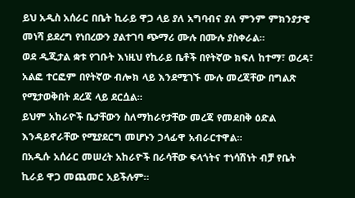ይህ አዲስ አሰራር በቤት ኪራይ ዋጋ ላይ ያለ አግባብና ያለ ምንም ምክንያታዊ መነሻ ይደረግ የነበረውን ያልተገባ ጭማሪ ሙሉ በሙሉ ያስቀራል።
ወደ ዲጂታል ቋቱ የገቡት እነዚህ የኪራይ ቤቶች በየትኛው ክፍለ ከተማ፣ ወረዳ፣ አልፎ ተርፎም በየትኛው ብሎክ ላይ እንደሚገኙ ሙሉ መረጃቸው በግልጽ የሚታወቅበት ደረጃ ላይ ደርሷል።
ይህም አከራዮች ቤታቸውን ስለማከራየታቸው መረጃ የመደበቅ ዕድል እንዳይኖራቸው የሚያደርግ መሆኑን ኃላፊዋ አብራርተዋል።
በአዲሱ አሰራር መሠረት አከራዮች በራሳቸው ፍላጎትና ተነሳሽነት ብቻ የቤት ኪራይ ዋጋ መጨመር አይችሉም።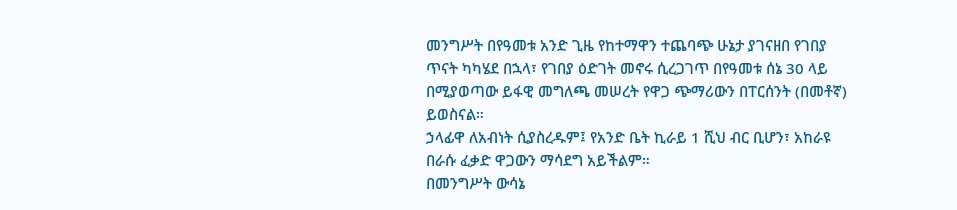መንግሥት በየዓመቱ አንድ ጊዜ የከተማዋን ተጨባጭ ሁኔታ ያገናዘበ የገበያ ጥናት ካካሄደ በኋላ፣ የገበያ ዕድገት መኖሩ ሲረጋገጥ በየዓመቱ ሰኔ 30 ላይ በሚያወጣው ይፋዊ መግለጫ መሠረት የዋጋ ጭማሪውን በፐርሰንት (በመቶኛ) ይወስናል።
ኃላፊዋ ለአብነት ሲያስረዱም፤ የአንድ ቤት ኪራይ 1 ሺህ ብር ቢሆን፣ አከራዩ በራሱ ፈቃድ ዋጋውን ማሳደግ አይችልም።
በመንግሥት ውሳኔ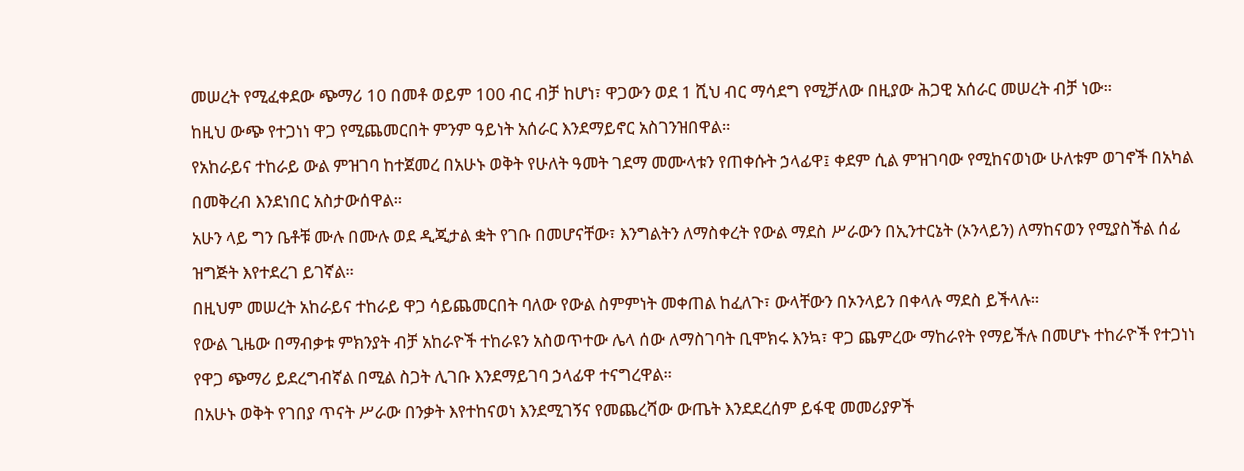መሠረት የሚፈቀደው ጭማሪ 10 በመቶ ወይም 100 ብር ብቻ ከሆነ፣ ዋጋውን ወደ 1 ሺህ ብር ማሳደግ የሚቻለው በዚያው ሕጋዊ አሰራር መሠረት ብቻ ነው።
ከዚህ ውጭ የተጋነነ ዋጋ የሚጨመርበት ምንም ዓይነት አሰራር እንደማይኖር አስገንዝበዋል።
የአከራይና ተከራይ ውል ምዝገባ ከተጀመረ በአሁኑ ወቅት የሁለት ዓመት ገደማ መሙላቱን የጠቀሱት ኃላፊዋ፤ ቀደም ሲል ምዝገባው የሚከናወነው ሁለቱም ወገኖች በአካል በመቅረብ እንደነበር አስታውሰዋል።
አሁን ላይ ግን ቤቶቹ ሙሉ በሙሉ ወደ ዲጂታል ቋት የገቡ በመሆናቸው፣ እንግልትን ለማስቀረት የውል ማደስ ሥራውን በኢንተርኔት (ኦንላይን) ለማከናወን የሚያስችል ሰፊ ዝግጅት እየተደረገ ይገኛል።
በዚህም መሠረት አከራይና ተከራይ ዋጋ ሳይጨመርበት ባለው የውል ስምምነት መቀጠል ከፈለጉ፣ ውላቸውን በኦንላይን በቀላሉ ማደስ ይችላሉ።
የውል ጊዜው በማብቃቱ ምክንያት ብቻ አከራዮች ተከራዩን አስወጥተው ሌላ ሰው ለማስገባት ቢሞክሩ እንኳ፣ ዋጋ ጨምረው ማከራየት የማይችሉ በመሆኑ ተከራዮች የተጋነነ የዋጋ ጭማሪ ይደረግብኛል በሚል ስጋት ሊገቡ እንደማይገባ ኃላፊዋ ተናግረዋል።
በአሁኑ ወቅት የገበያ ጥናት ሥራው በንቃት እየተከናወነ እንደሚገኝና የመጨረሻው ውጤት እንደደረሰም ይፋዊ መመሪያዎች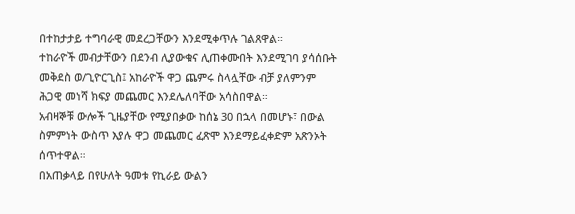በተከታታይ ተግባራዊ መደረጋቸውን እንደሚቀጥሉ ገልጸዋል።
ተከራዮች መብታቸውን በደንብ ሊያውቁና ሊጠቀሙበት እንደሚገባ ያሳሰቡት መቅደስ ወ/ጊዮርጊስ፤ አከራዮች ዋጋ ጨምሩ ስላሏቸው ብቻ ያለምንም ሕጋዊ መነሻ ክፍያ መጨመር እንደሌለባቸው አሳስበዋል።
አብዛኞቹ ውሎች ጊዜያቸው የሚያበቃው ከሰኔ 30 በኋላ በመሆኑ፣ በውል ስምምነት ውስጥ እያሉ ዋጋ መጨመር ፈጽሞ እንደማይፈቀድም አጽንኦት ሰጥተዋል።
በአጠቃላይ በየሁለት ዓመቱ የኪራይ ውልን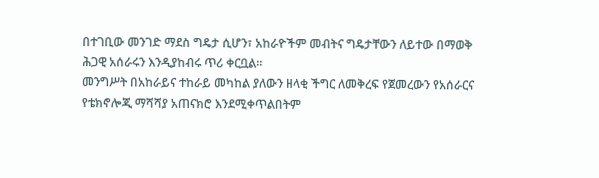በተገቢው መንገድ ማደስ ግዴታ ሲሆን፣ አከራዮችም መብትና ግዴታቸውን ለይተው በማወቅ ሕጋዊ አሰራሩን እንዲያከብሩ ጥሪ ቀርቧል።
መንግሥት በአከራይና ተከራይ መካከል ያለውን ዘላቂ ችግር ለመቅረፍ የጀመረውን የአሰራርና የቴክኖሎጂ ማሻሻያ አጠናክሮ እንደሚቀጥልበትም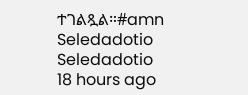ተገልጿል።#amn
Seledadotio
Seledadotio
18 hours ago